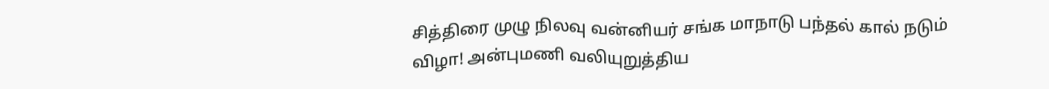சித்திரை முழு நிலவு வன்னியர் சங்க மாநாடு பந்தல் கால் நடும் விழா! அன்புமணி வலியுறுத்திய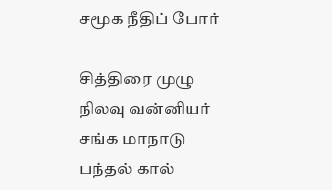சமூக நீதிப் போர்

சித்திரை முழு நிலவு வன்னியர் சங்க மாநாடு பந்தல் கால்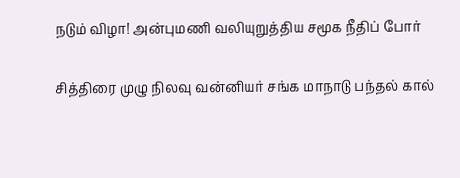நடும் விழா! அன்புமணி வலியுறுத்திய சமூக நீதிப் போர்

சித்திரை முழு நிலவு வன்னியர் சங்க மாநாடு பந்தல் கால்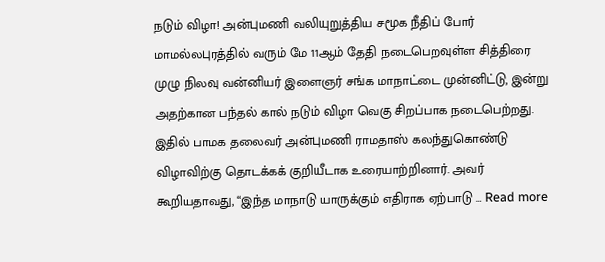நடும் விழா! அன்புமணி வலியுறுத்திய சமூக நீதிப் போர் மாமல்லபுரத்தில் வரும் மே 11ஆம் தேதி நடைபெறவுள்ள சித்திரை முழு நிலவு வன்னியர் இளைஞர் சங்க மாநாட்டை முன்னிட்டு, இன்று அதற்கான பந்தல் கால் நடும் விழா வெகு சிறப்பாக நடைபெற்றது. இதில் பாமக தலைவர் அன்புமணி ராமதாஸ் கலந்துகொண்டு விழாவிற்கு தொடக்கக் குறியீடாக உரையாற்றினார். அவர் கூறியதாவது, “இந்த மாநாடு யாருக்கும் எதிராக ஏற்பாடு … Read more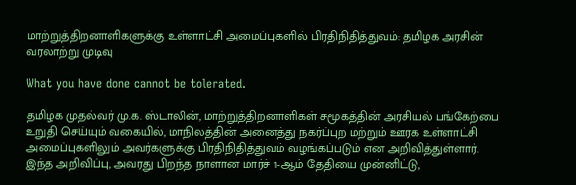மாற்றுத்திறனாளிகளுக்கு உள்ளாட்சி அமைப்புகளில் பிரதிநிதித்துவம்: தமிழக அரசின் வரலாற்று முடிவு

What you have done cannot be tolerated.

தமிழக முதல்வர் மு.க. ஸ்டாலின், மாற்றுத்திறனாளிகள் சமூகத்தின் அரசியல் பங்கேற்பை உறுதி செய்யும் வகையில், மாநிலத்தின் அனைத்து நகர்ப்புற மற்றும் ஊரக உள்ளாட்சி அமைப்புகளிலும் அவர்களுக்கு பிரதிநிதித்துவம் வழங்கப்படும் என அறிவித்துள்ளார். இந்த அறிவிப்பு, அவரது பிறந்த நாளான மார்ச் 1-ஆம் தேதியை முன்னிட்டு,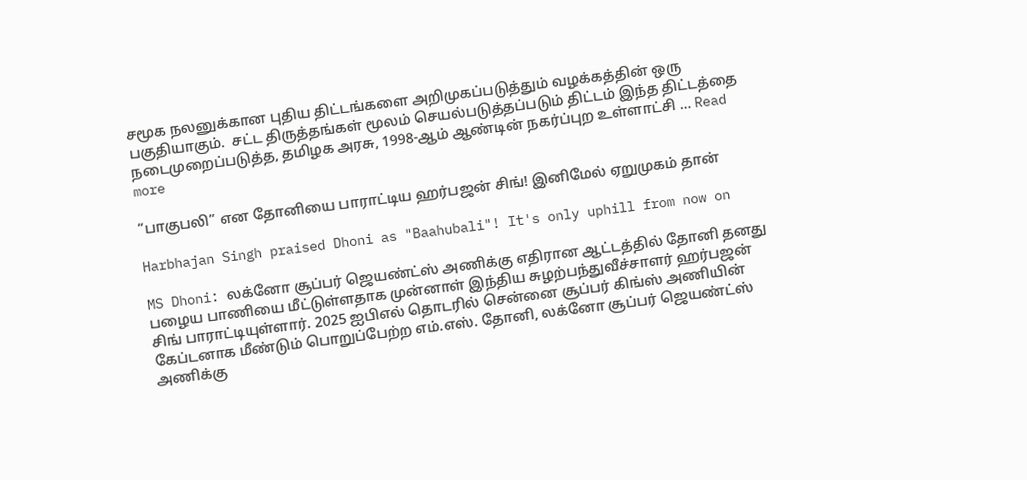சமூக நலனுக்கான புதிய திட்டங்களை அறிமுகப்படுத்தும் வழக்கத்தின் ஒரு பகுதியாகும்.  சட்ட திருத்தங்கள் மூலம் செயல்படுத்தப்படும் திட்டம் இந்த திட்டத்தை நடைமுறைப்படுத்த, தமிழக அரசு, 1998-ஆம் ஆண்டின் நகர்ப்புற உள்ளாட்சி … Read more

“பாகுபலி” என தோனியை பாராட்டிய ஹர்பஜன் சிங்! இனிமேல் ஏறுமுகம் தான்

Harbhajan Singh praised Dhoni as "Baahubali"! It's only uphill from now on

MS Dhoni: லக்னோ சூப்பர் ஜெயண்ட்ஸ் அணிக்கு எதிரான ஆட்டத்தில் தோனி தனது பழைய பாணியை மீட்டுள்ளதாக முன்னாள் இந்திய சுழற்பந்துவீச்சாளர் ஹர்பஜன் சிங் பாராட்டியுள்ளார். 2025 ஐபிஎல் தொடரில் சென்னை சூப்பர் கிங்ஸ் அணியின் கேப்டனாக மீண்டும் பொறுப்பேற்ற எம்.எஸ். தோனி, லக்னோ சூப்பர் ஜெயண்ட்ஸ் அணிக்கு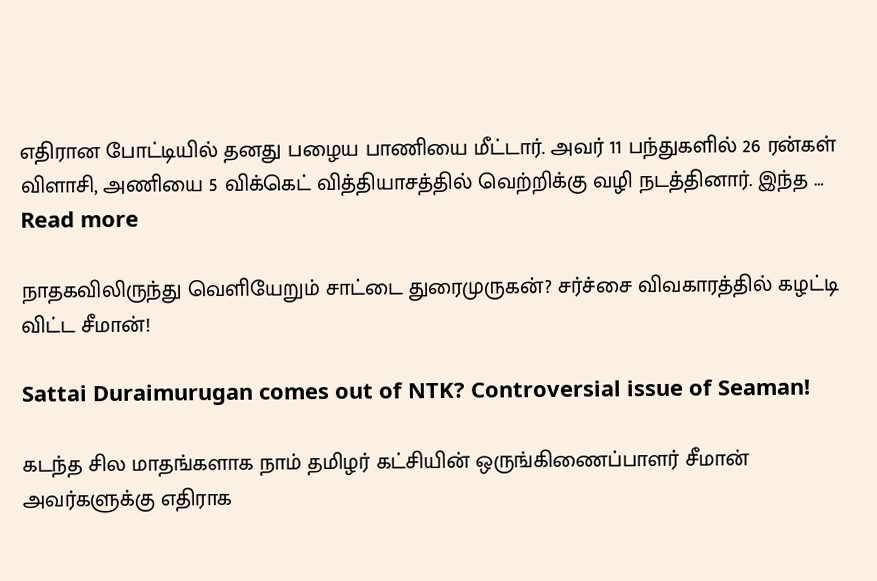எதிரான போட்டியில் தனது பழைய பாணியை மீட்டார். அவர் 11 பந்துகளில் 26 ரன்கள் விளாசி, அணியை 5 விக்கெட் வித்தியாசத்தில் வெற்றிக்கு வழி நடத்தினார். இந்த … Read more

நாதகவிலிருந்து வெளியேறும் சாட்டை துரைமுருகன்? சர்ச்சை விவகாரத்தில் கழட்டி விட்ட சீமான்!

Sattai Duraimurugan comes out of NTK? Controversial issue of Seaman!

கடந்த சில மாதங்களாக நாம் தமிழர் கட்சியின் ஒருங்கிணைப்பாளர் சீமான் அவர்களுக்கு எதிராக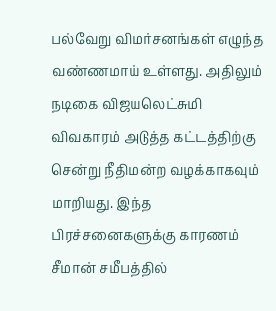பல்வேறு விமர்சனங்கள் எழுந்த வண்ணமாய் உள்ளது. அதிலும் நடிகை விஜயலெட்சுமி விவகாரம் அடுத்த கட்டத்திற்கு சென்று நீதிமன்ற வழக்காகவும் மாறியது. இந்த பிரச்சனைகளுக்கு காரணம் சீமான் சமீபத்தில்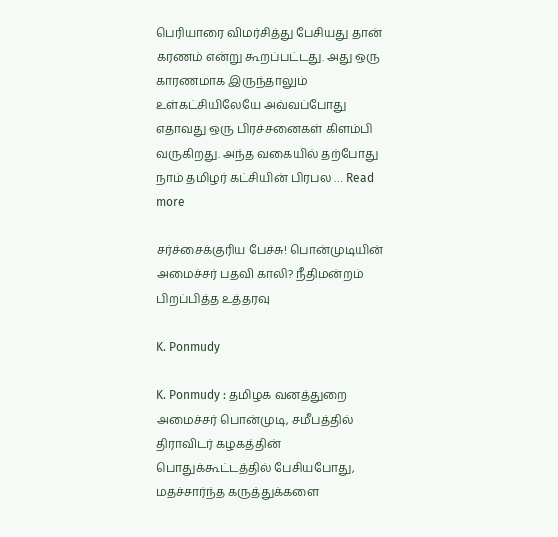பெரியாரை விமர்சித்து பேசியது தான் கரணம் என்று கூறப்பட்டது. அது ஒரு காரணமாக இருந்தாலும் உள்கட்சியிலேயே அவ்வப்போது எதாவது ஒரு பிரச்சனைகள் கிளம்பி வருகிறது. அந்த வகையில் தற்போது நாம் தமிழர் கட்சியின் பிரபல … Read more

சர்ச்சைக்குரிய பேச்சு! பொன்முடியின் அமைச்சர் பதவி காலி? நீதிமன்றம் பிறப்பித்த உத்தரவு

K. Ponmudy

K. Ponmudy : தமிழக வனத்துறை அமைச்சர் பொன்முடி, சமீபத்தில் திராவிடர் கழகத்தின் பொதுக்கூட்டத்தில் பேசியபோது, மதச்சார்ந்த கருத்துக்களை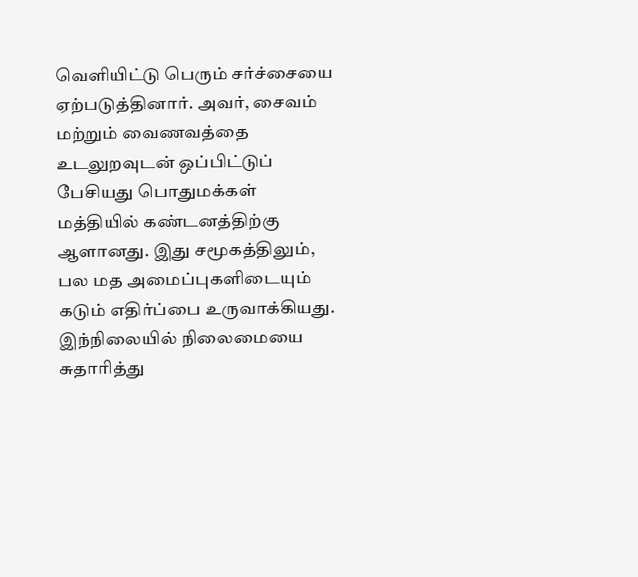வெளியிட்டு பெரும் சர்ச்சையை ஏற்படுத்தினார். அவர், சைவம் மற்றும் வைணவத்தை உடலுறவுடன் ஒப்பிட்டுப் பேசியது பொதுமக்கள் மத்தியில் கண்டனத்திற்கு ஆளானது. இது சமூகத்திலும், பல மத அமைப்புகளிடையும் கடும் எதிர்ப்பை உருவாக்கியது. இந்நிலையில் நிலைமையை சுதாரித்து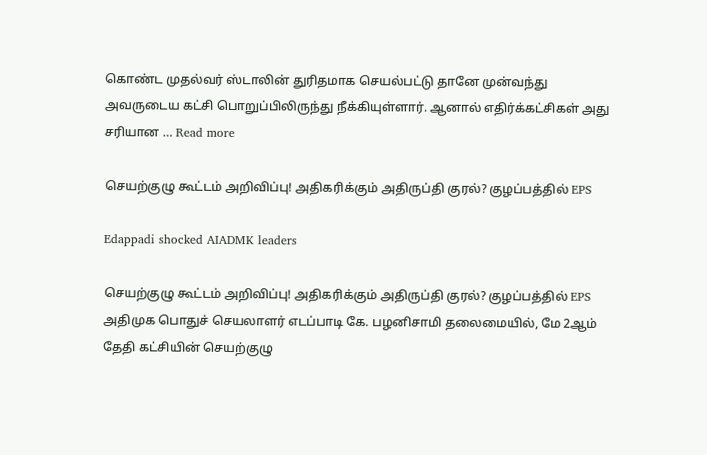கொண்ட முதல்வர் ஸ்டாலின் துரிதமாக செயல்பட்டு தானே முன்வந்து அவருடைய கட்சி பொறுப்பிலிருந்து நீக்கியுள்ளார். ஆனால் எதிர்க்கட்சிகள் அது சரியான … Read more

செயற்குழு கூட்டம் அறிவிப்பு! அதிகரிக்கும் அதிருப்தி குரல்? குழப்பத்தில் EPS

Edappadi shocked AIADMK leaders

செயற்குழு கூட்டம் அறிவிப்பு! அதிகரிக்கும் அதிருப்தி குரல்? குழப்பத்தில் EPS அதிமுக பொதுச் செயலாளர் எடப்பாடி கே. பழனிசாமி தலைமையில், மே 2ஆம் தேதி கட்சியின் செயற்குழு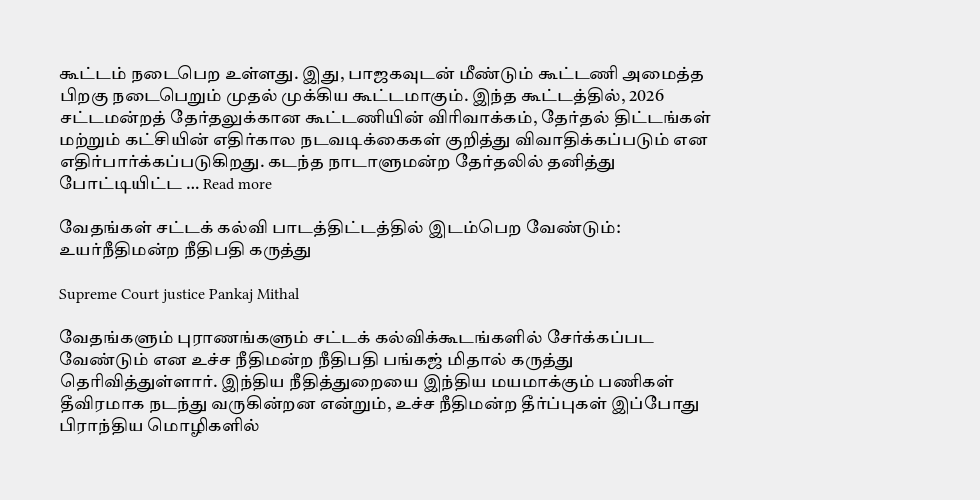கூட்டம் நடைபெற உள்ளது. இது, பாஜகவுடன் மீண்டும் கூட்டணி அமைத்த பிறகு நடைபெறும் முதல் முக்கிய கூட்டமாகும். இந்த கூட்டத்தில், 2026 சட்டமன்றத் தேர்தலுக்கான கூட்டணியின் விரிவாக்கம், தேர்தல் திட்டங்கள் மற்றும் கட்சியின் எதிர்கால நடவடிக்கைகள் குறித்து விவாதிக்கப்படும் என எதிர்பார்க்கப்படுகிறது. கடந்த நாடாளுமன்ற தேர்தலில் தனித்து போட்டியிட்ட … Read more

வேதங்கள் சட்டக் கல்வி பாடத்திட்டத்தில் இடம்பெற வேண்டும்: உயர்நீதிமன்ற நீதிபதி கருத்து

Supreme Court justice Pankaj Mithal

வேதங்களும் புராணங்களும் சட்டக் கல்விக்கூடங்களில் சேர்க்கப்பட வேண்டும் என உச்ச நீதிமன்ற நீதிபதி பங்கஜ் மிதால் கருத்து தெரிவித்துள்ளார். இந்திய நீதித்துறையை இந்திய மயமாக்கும் பணிகள் தீவிரமாக நடந்து வருகின்றன என்றும், உச்ச நீதிமன்ற தீர்ப்புகள் இப்போது பிராந்திய மொழிகளில்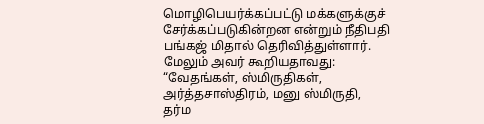மொழிபெயர்க்கப்பட்டு மக்களுக்குச் சேர்க்கப்படுகின்றன என்றும் நீதிபதி பங்கஜ் மிதால் தெரிவித்துள்ளார். மேலும் அவர் கூறியதாவது: “வேதங்கள், ஸ்மிருதிகள், அர்த்தசாஸ்திரம், மனு ஸ்மிருதி, தர்ம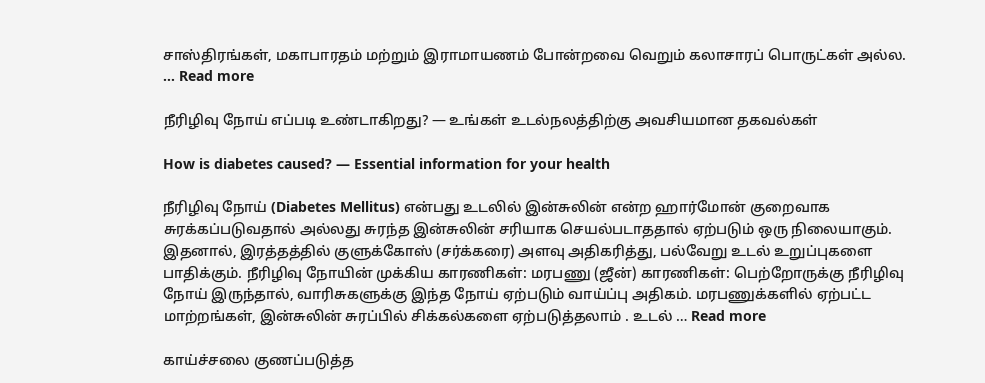சாஸ்திரங்கள், மகாபாரதம் மற்றும் இராமாயணம் போன்றவை வெறும் கலாசாரப் பொருட்கள் அல்ல. … Read more

நீரிழிவு நோய் எப்படி உண்டாகிறது? — உங்கள் உடல்நலத்திற்கு அவசியமான தகவல்கள்

How is diabetes caused? — Essential information for your health

நீரிழிவு நோய் (Diabetes Mellitus) என்பது உடலில் இன்சுலின் என்ற ஹார்மோன் குறைவாக சுரக்கப்படுவதால் அல்லது சுரந்த இன்சுலின் சரியாக செயல்படாததால் ஏற்படும் ஒரு நிலையாகும். இதனால், இரத்தத்தில் குளுக்கோஸ் (சர்க்கரை) அளவு அதிகரித்து, பல்வேறு உடல் உறுப்புகளை பாதிக்கும். நீரிழிவு நோயின் முக்கிய காரணிகள்: மரபணு (ஜீன்) காரணிகள்: பெற்றோருக்கு நீரிழிவு நோய் இருந்தால், வாரிசுகளுக்கு இந்த நோய் ஏற்படும் வாய்ப்பு அதிகம். மரபணுக்களில் ஏற்பட்ட மாற்றங்கள், இன்சுலின் சுரப்பில் சிக்கல்களை ஏற்படுத்தலாம் . உடல் … Read more

காய்ச்சலை குணப்படுத்த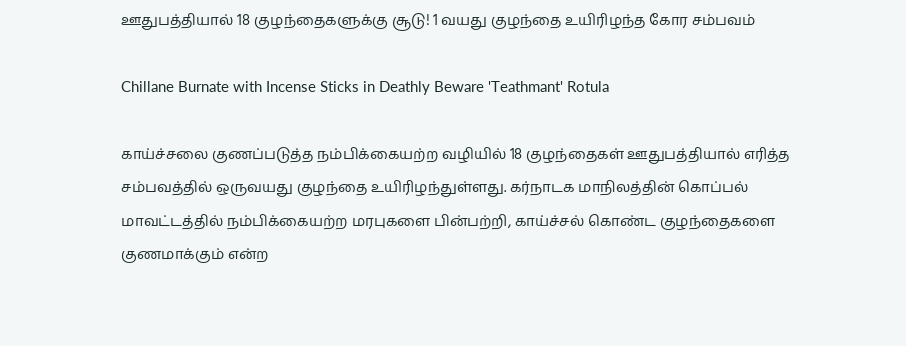ஊதுபத்தியால் 18 குழந்தைகளுக்கு சூடு! 1 வயது குழந்தை உயிரிழந்த கோர சம்பவம்

Chillane Burnate with Incense Sticks in Deathly Beware 'Teathmant' Rotula

காய்ச்சலை குணப்படுத்த நம்பிக்கையற்ற வழியில் 18 குழந்தைகள் ஊதுபத்தியால் எரித்த சம்பவத்தில் ஒருவயது குழந்தை உயிரிழந்துள்ளது. கர்நாடக மாநிலத்தின் கொப்பல் மாவட்டத்தில் நம்பிக்கையற்ற மரபுகளை பின்பற்றி, காய்ச்சல் கொண்ட குழந்தைகளை குணமாக்கும் என்ற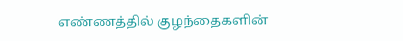எண்ணத்தில் குழந்தைகளின்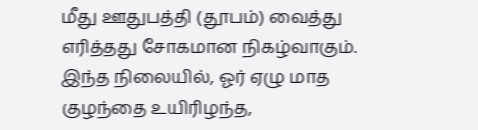மீது ஊதுபத்தி (தூபம்) வைத்து எரித்தது சோகமான நிகழ்வாகும். இந்த நிலையில், ஓர் ஏழு மாத குழந்தை உயிரிழந்த,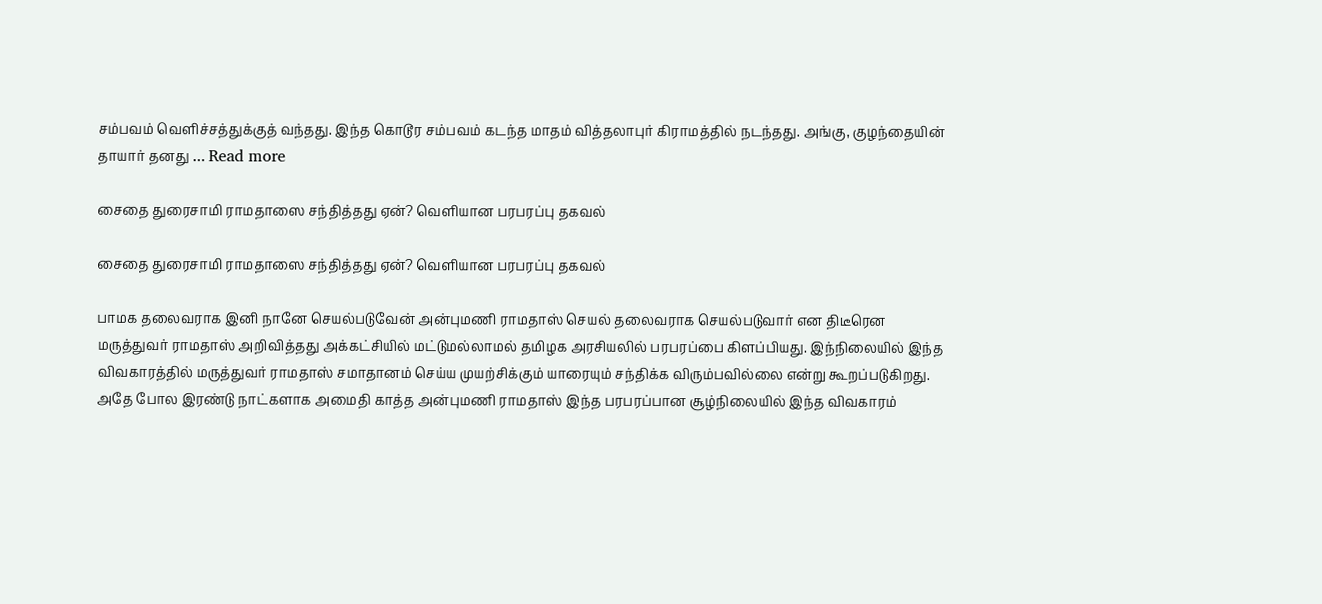சம்பவம் வெளிச்சத்துக்குத் வந்தது. இந்த கொடூர சம்பவம் கடந்த மாதம் வித்தலாபுர் கிராமத்தில் நடந்தது. அங்கு, குழந்தையின் தாயார் தனது … Read more

சைதை துரைசாமி ராமதாஸை சந்தித்தது ஏன்? வெளியான பரபரப்பு தகவல்

சைதை துரைசாமி ராமதாஸை சந்தித்தது ஏன்? வெளியான பரபரப்பு தகவல்

பாமக தலைவராக இனி நானே செயல்படுவேன் அன்புமணி ராமதாஸ் செயல் தலைவராக செயல்படுவார் என திடீரென மருத்துவர் ராமதாஸ் அறிவித்தது அக்கட்சியில் மட்டுமல்லாமல் தமிழக அரசியலில் பரபரப்பை கிளப்பியது. இந்நிலையில் இந்த விவகாரத்தில் மருத்துவர் ராமதாஸ் சமாதானம் செய்ய முயற்சிக்கும் யாரையும் சந்திக்க விரும்பவில்லை என்று கூறப்படுகிறது. அதே போல இரண்டு நாட்களாக அமைதி காத்த அன்புமணி ராமதாஸ் இந்த பரபரப்பான சூழ்நிலையில் இந்த விவகாரம்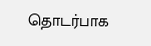தொடர்பாக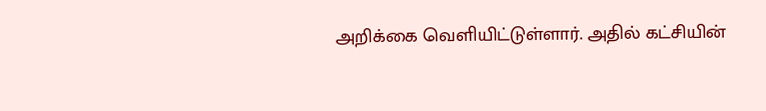அறிக்கை வெளியிட்டுள்ளார். அதில் கட்சியின்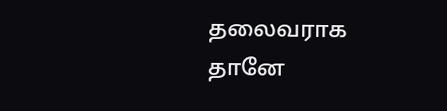தலைவராக தானே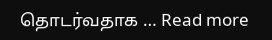தொடர்வதாக … Read more